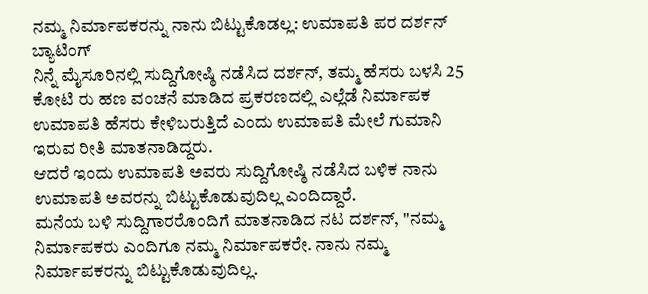ನಮ್ಮ ನಿರ್ಮಾಪಕರನ್ನು ನಾನು ಬಿಟ್ಟುಕೊಡಲ್ಲ: ಉಮಾಪತಿ ಪರ ದರ್ಶನ್ ಬ್ಯಾಟಿಂಗ್
ನಿನ್ನೆ ಮೈಸೂರಿನಲ್ಲಿ ಸುದ್ದಿಗೋಷ್ಠಿ ನಡೆಸಿದ ದರ್ಶನ್, ತಮ್ಮ ಹೆಸರು ಬಳಸಿ 25 ಕೋಟಿ ರು ಹಣ ವಂಚನೆ ಮಾಡಿದ ಪ್ರಕರಣದಲ್ಲಿ ಎಲ್ಲೆಡೆ ನಿರ್ಮಾಪಕ ಉಮಾಪತಿ ಹೆಸರು ಕೇಳಿಬರುತ್ತಿದೆ ಎಂದು ಉಮಾಪತಿ ಮೇಲೆ ಗುಮಾನಿ ಇರುವ ರೀತಿ ಮಾತನಾಡಿದ್ದರು.
ಆದರೆ ಇಂದು ಉಮಾಪತಿ ಅವರು ಸುದ್ದಿಗೋಷ್ಠಿ ನಡೆಸಿದ ಬಳಿಕ ನಾನು ಉಮಾಪತಿ ಅವರನ್ನು ಬಿಟ್ಟುಕೊಡುವುದಿಲ್ಲ ಎಂದಿದ್ದಾರೆ.
ಮನೆಯ ಬಳಿ ಸುದ್ದಿಗಾರರೊಂದಿಗೆ ಮಾತನಾಡಿದ ನಟ ದರ್ಶನ್, ''ನಮ್ಮ ನಿರ್ಮಾಪಕರು ಎಂದಿಗೂ ನಮ್ಮ ನಿರ್ಮಾಪಕರೇ. ನಾನು ನಮ್ಮ ನಿರ್ಮಾಪಕರನ್ನು ಬಿಟ್ಟುಕೊಡುವುದಿಲ್ಲ.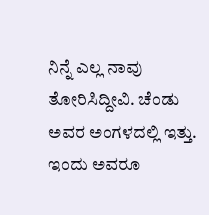ನಿನ್ನೆ ಎಲ್ಲ ನಾವು ತೋರಿಸಿದ್ದೀವಿ. ಚೆಂಡು ಅವರ ಅಂಗಳದಲ್ಲಿ ಇತ್ತು. ಇಂದು ಅವರೂ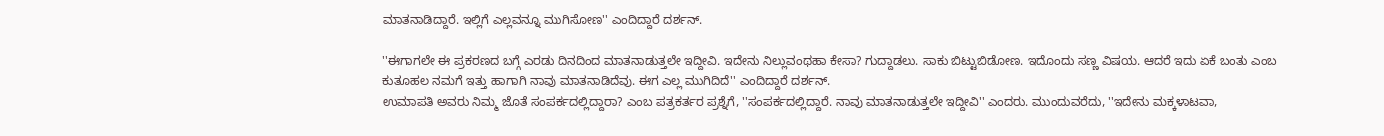ಮಾತನಾಡಿದ್ದಾರೆ. ಇಲ್ಲಿಗೆ ಎಲ್ಲವನ್ನೂ ಮುಗಿಸೋಣ'' ಎಂದಿದ್ದಾರೆ ದರ್ಶನ್.

''ಈಗಾಗಲೇ ಈ ಪ್ರಕರಣದ ಬಗ್ಗೆ ಎರಡು ದಿನದಿಂದ ಮಾತನಾಡುತ್ತಲೇ ಇದ್ದೀವಿ. ಇದೇನು ನಿಲ್ಲುವಂಥಹಾ ಕೇಸಾ? ಗುದ್ದಾಡಲು. ಸಾಕು ಬಿಟ್ಟುಬಿಡೋಣ. ಇದೊಂದು ಸಣ್ಣ ವಿಷಯ. ಆದರೆ ಇದು ಏಕೆ ಬಂತು ಎಂಬ ಕುತೂಹಲ ನಮಗೆ ಇತ್ತು ಹಾಗಾಗಿ ನಾವು ಮಾತನಾಡಿದೆವು. ಈಗ ಎಲ್ಲ ಮುಗಿದಿದೆ'' ಎಂದಿದ್ದಾರೆ ದರ್ಶನ್.
ಉಮಾಪತಿ ಅವರು ನಿಮ್ಮ ಜೊತೆ ಸಂಪರ್ಕದಲ್ಲಿದ್ದಾರಾ? ಎಂಬ ಪತ್ರಕರ್ತರ ಪ್ರಶ್ನೆಗೆ, ''ಸಂಪರ್ಕದಲ್ಲಿದ್ದಾರೆ. ನಾವು ಮಾತನಾಡುತ್ತಲೇ ಇದ್ದೀವಿ'' ಎಂದರು. ಮುಂದುವರೆದು, ''ಇದೇನು ಮಕ್ಕಳಾಟವಾ,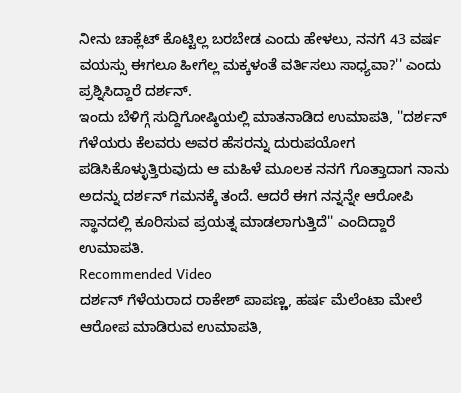ನೀನು ಚಾಕ್ಲೆಟ್ ಕೊಟ್ಟಿಲ್ಲ ಬರಬೇಡ ಎಂದು ಹೇಳಲು, ನನಗೆ 43 ವರ್ಷ ವಯಸ್ಸು ಈಗಲೂ ಹೀಗೆಲ್ಲ ಮಕ್ಕಳಂತೆ ವರ್ತಿಸಲು ಸಾಧ್ಯವಾ?'' ಎಂದು ಪ್ರಶ್ನಿಸಿದ್ದಾರೆ ದರ್ಶನ್.
ಇಂದು ಬೆಳಿಗ್ಗೆ ಸುದ್ದಿಗೋಷ್ಠಿಯಲ್ಲಿ ಮಾತನಾಡಿದ ಉಮಾಪತಿ, ''ದರ್ಶನ್ ಗೆಳೆಯರು ಕೆಲವರು ಅವರ ಹೆಸರನ್ನು ದುರುಪಯೋಗ ಪಡಿಸಿಕೊಳ್ಳುತ್ತಿರುವುದು ಆ ಮಹಿಳೆ ಮೂಲಕ ನನಗೆ ಗೊತ್ತಾದಾಗ ನಾನು ಅದನ್ನು ದರ್ಶನ್ ಗಮನಕ್ಕೆ ತಂದೆ. ಆದರೆ ಈಗ ನನ್ನನ್ನೇ ಆರೋಪಿ ಸ್ಥಾನದಲ್ಲಿ ಕೂರಿಸುವ ಪ್ರಯತ್ನ ಮಾಡಲಾಗುತ್ತಿದೆ'' ಎಂದಿದ್ದಾರೆ ಉಮಾಪತಿ.
Recommended Video
ದರ್ಶನ್ ಗೆಳೆಯರಾದ ರಾಕೇಶ್ ಪಾಪಣ್ಣ, ಹರ್ಷ ಮೆಲೆಂಟಾ ಮೇಲೆ ಆರೋಪ ಮಾಡಿರುವ ಉಮಾಪತಿ,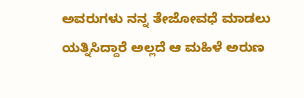ಅವರುಗಳು ನನ್ನ ತೇಜೋವಧೆ ಮಾಡಲು ಯತ್ನಿಸಿದ್ದಾರೆ ಅಲ್ಲದೆ ಆ ಮಹಿಳೆ ಅರುಣ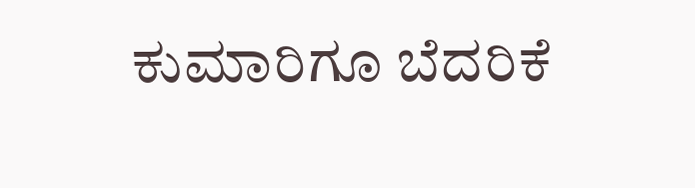ಕುಮಾರಿಗೂ ಬೆದರಿಕೆ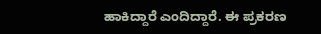ಹಾಕಿದ್ದಾರೆ ಎಂದಿದ್ದಾರೆ. ಈ ಪ್ರಕರಣ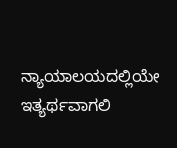ನ್ಯಾಯಾಲಯದಲ್ಲಿಯೇ ಇತ್ಯರ್ಥವಾಗಲಿ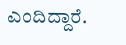ಎಂದಿದ್ದಾರೆ.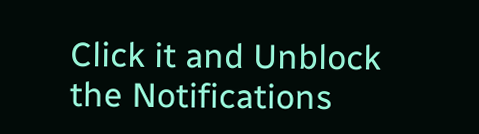Click it and Unblock the Notifications